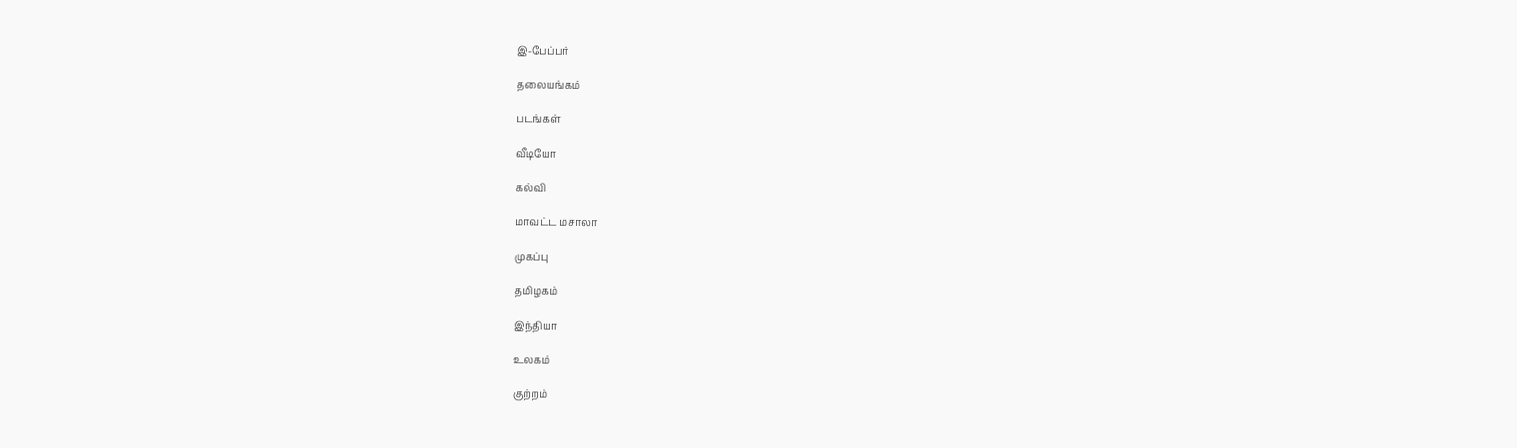இ-பேப்பர்

தலையங்கம்

படங்கள்

வீடியோ

கல்வி

மாவட்ட மசாலா

முகப்பு

தமிழகம்

இந்தியா

உலகம்

குற்றம்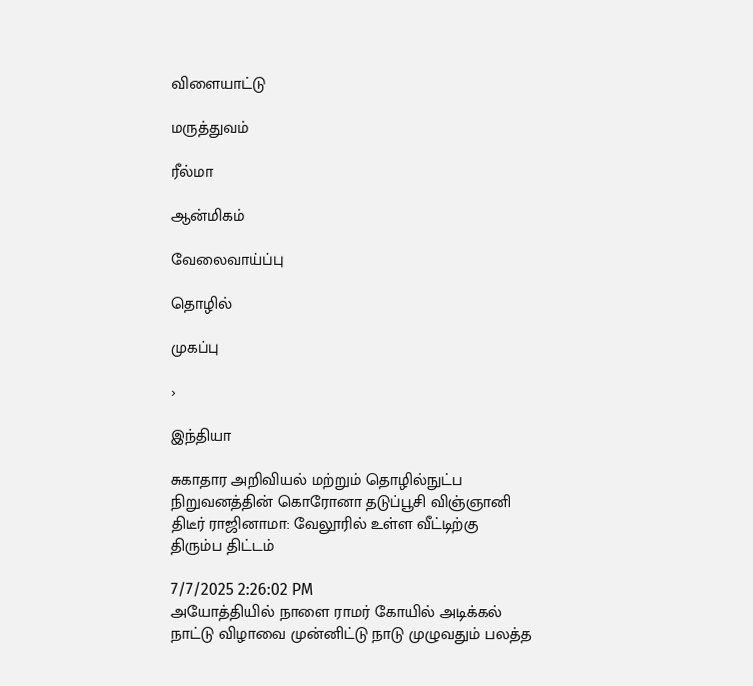விளையாட்டு

மருத்துவம்

ரீல்மா

ஆன்மிகம்

வேலைவாய்ப்பு

தொழில்

முகப்பு

›

இந்தியா

சுகாதார அறிவியல் மற்றும் தொழில்நுட்ப நிறுவனத்தின் கொரோனா தடுப்பூசி விஞ்ஞானி திடீர் ராஜினாமா: வேலூரில் உள்ள வீட்டிற்கு திரும்ப திட்டம்

7/7/2025 2:26:02 PM
அயோத்தியில் நாளை ராமர் கோயில் அடிக்கல் நாட்டு விழாவை முன்னிட்டு நாடு முழுவதும் பலத்த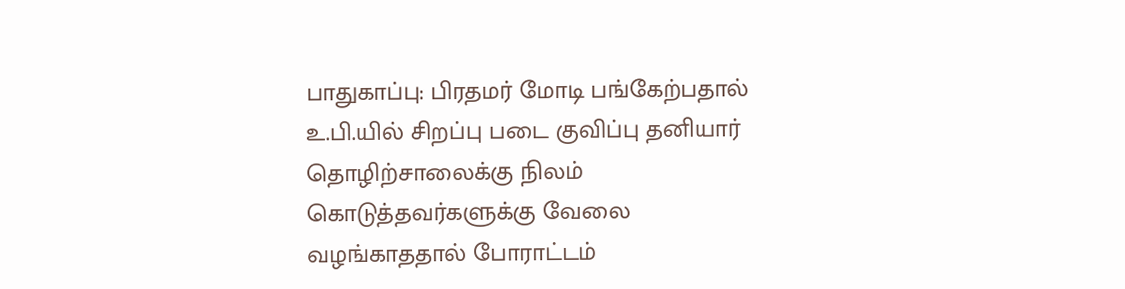பாதுகாப்பு: பிரதமர் மோடி பங்கேற்பதால் உ.பி.யில் சிறப்பு படை குவிப்பு தனியார் தொழிற்சாலைக்கு நிலம் கொடுத்தவர்களுக்கு வேலை வழங்காததால் போராட்டம்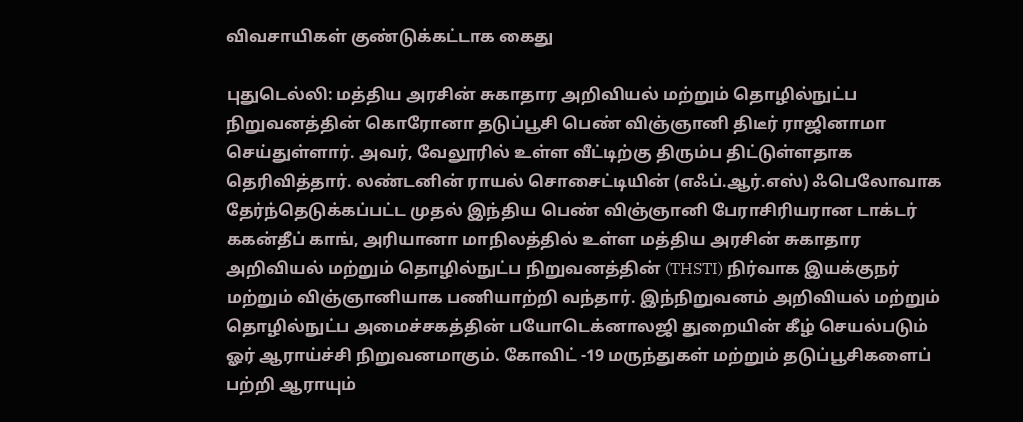விவசாயிகள் குண்டுக்கட்டாக கைது

புதுடெல்லி: மத்திய அரசின் சுகாதார அறிவியல் மற்றும் தொழில்நுட்ப நிறுவனத்தின் கொரோனா தடுப்பூசி பெண் விஞ்ஞானி திடீர் ராஜினாமா செய்துள்ளார். அவர், வேலூரில் உள்ள வீட்டிற்கு திரும்ப திட்டுள்ளதாக தெரிவித்தார். லண்டனின் ராயல் சொசைட்டியின் (எஃப்.ஆர்.எஸ்) ஃபெலோவாக தேர்ந்தெடுக்கப்பட்ட முதல் இந்திய பெண் விஞ்ஞானி பேராசிரியரான டாக்டர் ககன்தீப் காங், அரியானா மாநிலத்தில் உள்ள மத்திய அரசின் சுகாதார அறிவியல் மற்றும் தொழில்நுட்ப நிறுவனத்தின் (THSTI) நிர்வாக இயக்குநர் மற்றும் விஞ்ஞானியாக பணியாற்றி வந்தார். இந்நிறுவனம் அறிவியல் மற்றும் தொழில்நுட்ப அமைச்சகத்தின் பயோடெக்னாலஜி துறையின் கீழ் செயல்படும் ஓர் ஆராய்ச்சி நிறுவனமாகும். கோவிட் -19 மருந்துகள் மற்றும் தடுப்பூசிகளைப் பற்றி ஆராயும்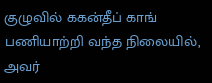குழுவில் ககன்தீப் காங் பணியாற்றி வந்த நிலையில், அவர்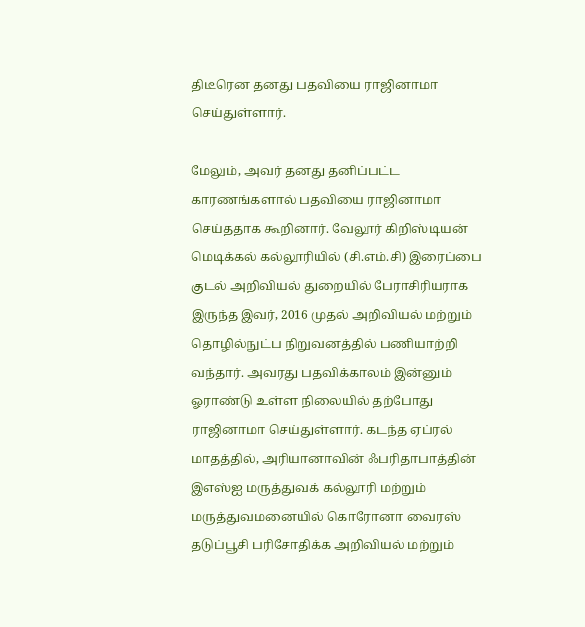திடீரென தனது பதவியை ராஜினாமா செய்துள்ளார்.

மேலும், அவர் தனது தனிப்பட்ட காரணங்களால் பதவியை ராஜினாமா செய்ததாக கூறினார். வேலூர் கிறிஸ்டியன் மெடிக்கல் கல்லூரியில் (சி.எம்.சி) இரைப்பை குடல் அறிவியல் துறையில் பேராசிரியராக இருந்த இவர், 2016 முதல் அறிவியல் மற்றும் தொழில்நுட்ப நிறுவனத்தில் பணியாற்றி வந்தார். அவரது பதவிக்காலம் இன்னும் ஓராண்டு உள்ள நிலையில் தற்போது ராஜினாமா செய்துள்ளார். கடந்த ஏப்ரல் மாதத்தில், அரியானாவின் ஃபரிதாபாத்தின் இஎஸ்ஐ மருத்துவக் கல்லூரி மற்றும் மருத்துவமனையில் கொரோனா வைரஸ் தடுப்பூசி பரிசோதிக்க அறிவியல் மற்றும்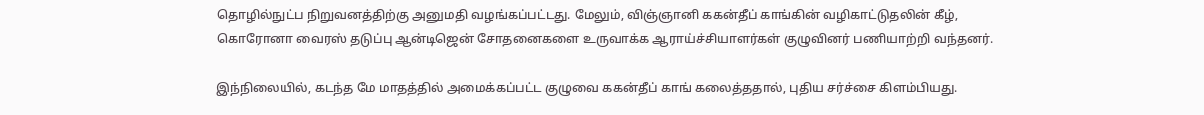தொழில்நுட்ப நிறுவனத்திற்கு அனுமதி வழங்கப்பட்டது. மேலும், விஞ்ஞானி ககன்தீப் காங்கின் வழிகாட்டுதலின் கீழ், கொரோனா வைரஸ் தடுப்பு ஆன்டிஜென் சோதனைகளை உருவாக்க ஆராய்ச்சியாளர்கள் குழுவினர் பணியாற்றி வந்தனர்.

இந்நிலையில், கடந்த மே மாதத்தில் அமைக்கப்பட்ட குழுவை ககன்தீப் காங் கலைத்ததால், புதிய சர்ச்சை கிளம்பியது.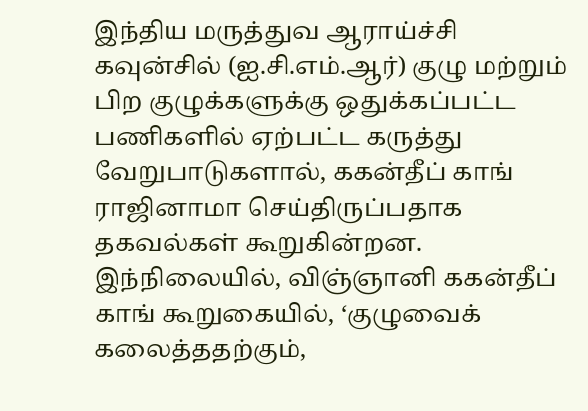இந்திய மருத்துவ ஆராய்ச்சி கவுன்சில் (ஐ.சி.எம்.ஆர்) குழு மற்றும் பிற குழுக்களுக்கு ஒதுக்கப்பட்ட பணிகளில் ஏற்பட்ட கருத்து வேறுபாடுகளால், ககன்தீப் காங் ராஜினாமா செய்திருப்பதாக தகவல்கள் கூறுகின்றன. இந்நிலையில், விஞ்ஞானி ககன்தீப் காங் கூறுகையில், ‘குழுவைக் கலைத்ததற்கும்,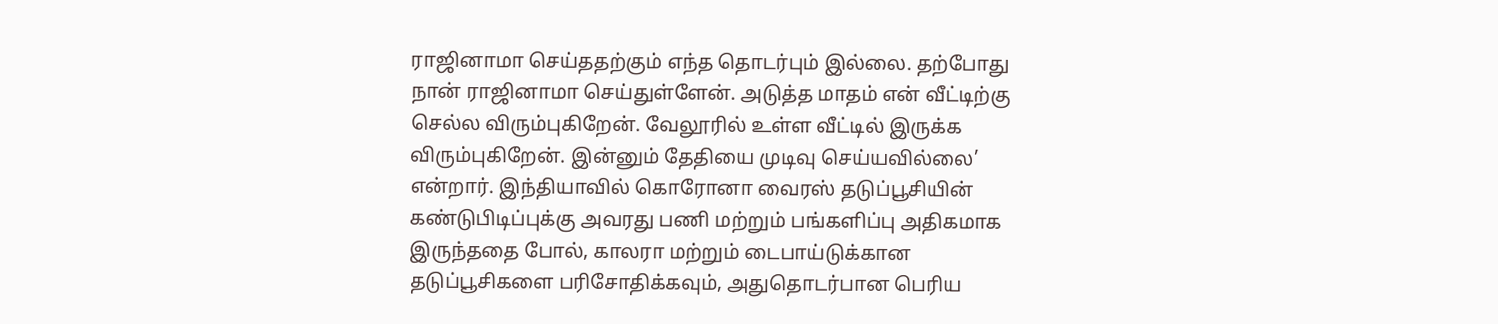ராஜினாமா செய்ததற்கும் எந்த தொடர்பும் இல்லை. தற்போது நான் ராஜினாமா செய்துள்ளேன். அடுத்த மாதம் என் வீட்டிற்கு செல்ல விரும்புகிறேன். வேலூரில் உள்ள வீட்டில் இருக்க விரும்புகிறேன். இன்னும் தேதியை முடிவு செய்யவில்லை’ என்றார். இந்தியாவில் கொரோனா வைரஸ் தடுப்பூசியின் கண்டுபிடிப்புக்கு அவரது பணி மற்றும் பங்களிப்பு அதிகமாக இருந்ததை போல், காலரா மற்றும் டைபாய்டுக்கான தடுப்பூசிகளை பரிசோதிக்கவும், அதுதொடர்பான பெரிய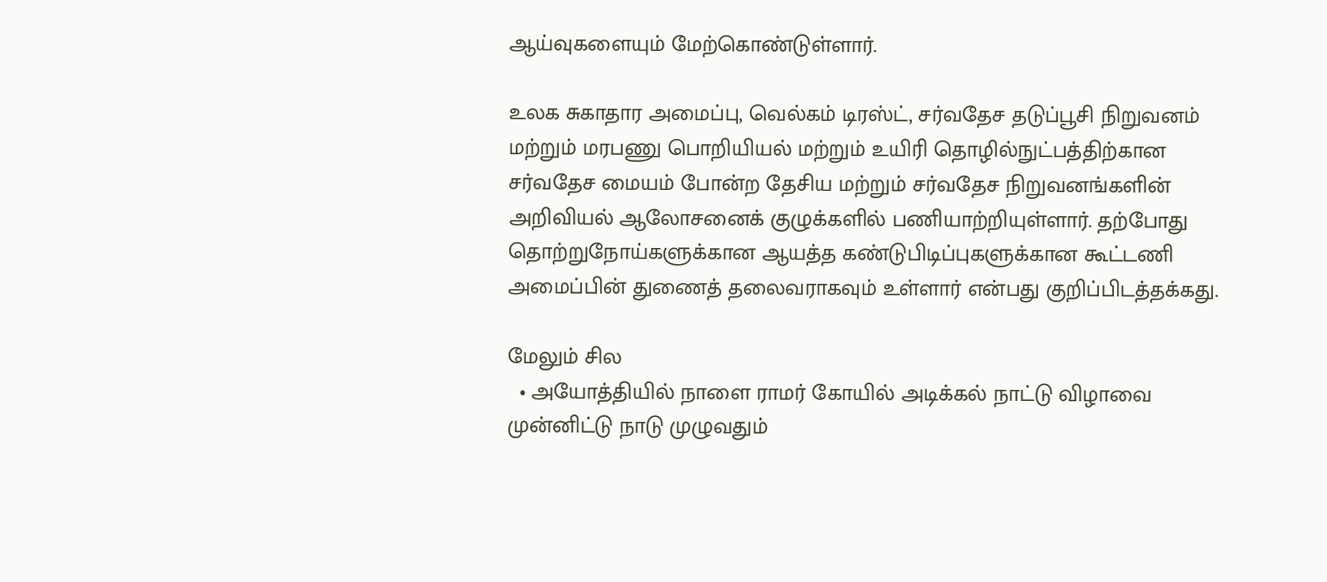ஆய்வுகளையும் மேற்கொண்டுள்ளார்.

உலக சுகாதார அமைப்பு, வெல்கம் டிரஸ்ட், சர்வதேச தடுப்பூசி நிறுவனம் மற்றும் மரபணு பொறியியல் மற்றும் உயிரி தொழில்நுட்பத்திற்கான சர்வதேச மையம் போன்ற தேசிய மற்றும் சர்வதேச நிறுவனங்களின் அறிவியல் ஆலோசனைக் குழுக்களில் பணியாற்றியுள்ளார். தற்போது தொற்றுநோய்களுக்கான ஆயத்த கண்டுபிடிப்புகளுக்கான கூட்டணி அமைப்பின் துணைத் தலைவராகவும் உள்ளார் என்பது குறிப்பிடத்தக்கது.

மேலும் சில
  • அயோத்தியில் நாளை ராமர் கோயில் அடிக்கல் நாட்டு விழாவை முன்னிட்டு நாடு முழுவதும்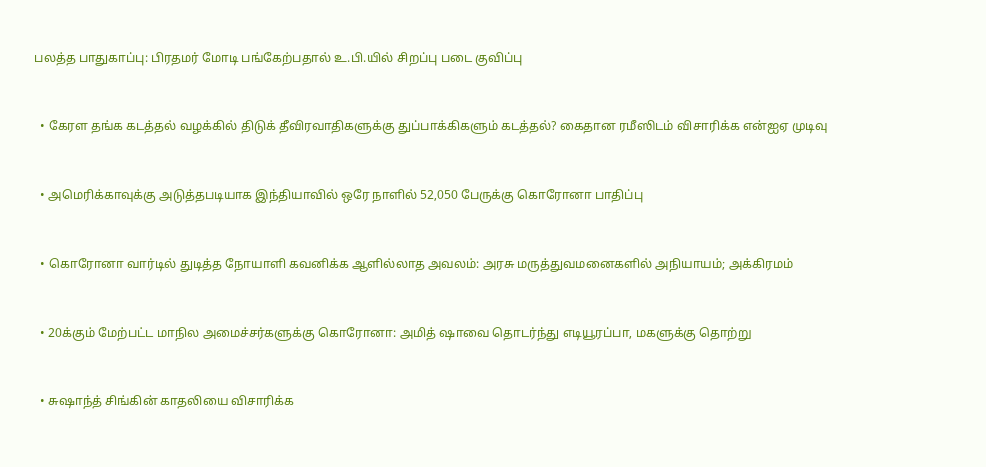பலத்த பாதுகாப்பு: பிரதமர் மோடி பங்கேற்பதால் உ.பி.யில் சிறப்பு படை குவிப்பு



  • கேரள தங்க கடத்தல் வழக்கில் திடுக் தீவிரவாதிகளுக்கு துப்பாக்கிகளும் கடத்தல்? கைதான ரமீஸிடம் விசாரிக்க என்ஐஏ முடிவு



  • அமெரிக்காவுக்கு அடுத்தபடியாக இந்தியாவில் ஒரே நாளில் 52,050 பேருக்கு கொரோனா பாதிப்பு



  • கொரோனா வார்டில் துடித்த நோயாளி கவனிக்க ஆளில்லாத அவலம்: அரசு மருத்துவமனைகளில் அநியாயம்; அக்கிரமம்



  • 20க்கும் மேற்பட்ட மாநில அமைச்சர்களுக்கு கொரோனா: அமித் ஷாவை தொடர்ந்து எடியூரப்பா, மகளுக்கு தொற்று



  • சுஷாந்த் சிங்கின் காதலியை விசாரிக்க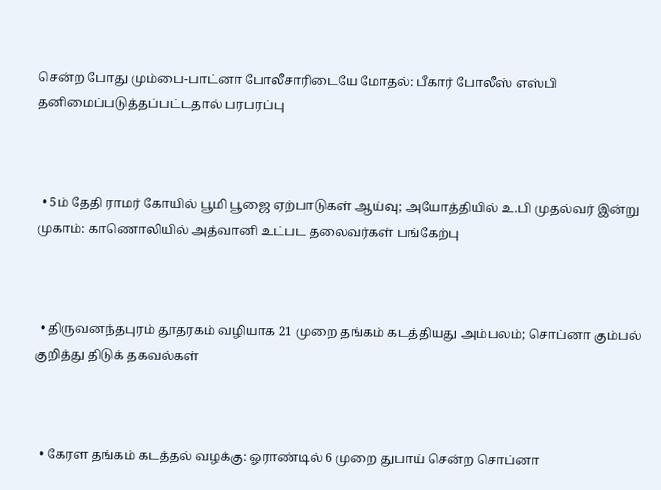சென்ற போது மும்பை-பாட்னா போலீசாரிடையே மோதல்: பீகார் போலீஸ் எஸ்பி தனிமைப்படுத்தப்பட்டதால் பரபரப்பு



  • 5ம் தேதி ராமர் கோயில் பூமி பூஜை ஏற்பாடுகள் ஆய்வு; அயோத்தியில் உ.பி முதல்வர் இன்று முகாம்: காணொலியில் அத்வானி உட்பட தலைவர்கள் பங்கேற்பு



  • திருவனந்தபுரம் தூதரகம் வழியாக 21 முறை தங்கம் கடத்தியது அம்பலம்; சொப்னா கும்பல் குறித்து திடுக் தகவல்கள்



  • கேரள தங்கம் கடத்தல் வழக்கு: ஓராண்டில் 6 முறை துபாய் சென்ற சொப்னா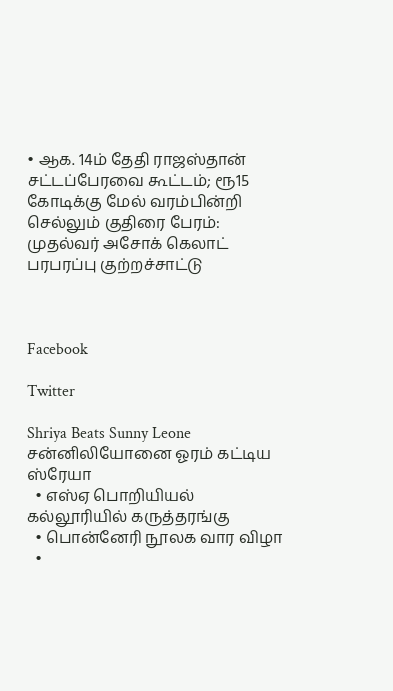• ஆக. 14ம் தேதி ராஜஸ்தான் சட்டப்பேரவை கூட்டம்; ரூ15 கோடிக்கு மேல் வரம்பின்றி செல்லும் குதிரை பேரம்: முதல்வர் அசோக் கெலாட் பரபரப்பு குற்றச்சாட்டு



Facebook

Twitter

Shriya Beats Sunny Leone
சன்னிலியோனை ஓரம் கட்டிய ஸ்ரேயா
  • எஸ்ஏ பொறியியல் கல்லூரியில் கருத்தரங்கு
  • பொன்னேரி நூலக வார விழா
  •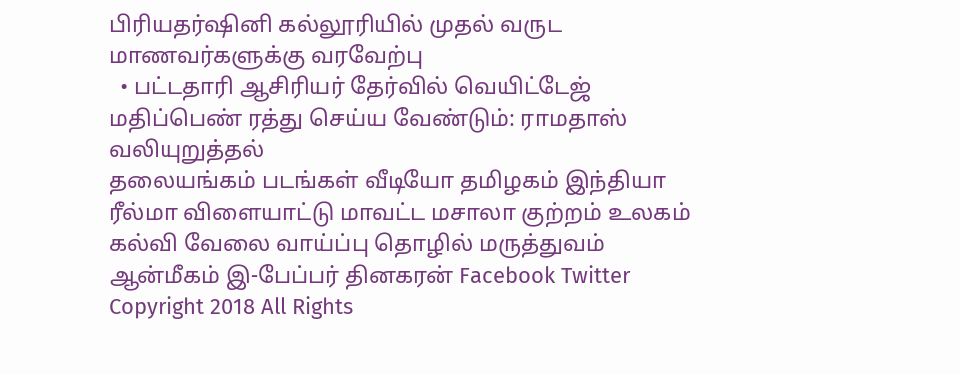பிரியதர்ஷினி கல்லூரியில் முதல் வருட மாணவர்களுக்கு வரவேற்பு
  • பட்டதாரி ஆசிரியர் தேர்வில் வெயிட்டேஜ் மதிப்பெண் ரத்து செய்ய வேண்டும்: ராமதாஸ் வலியுறுத்தல்
தலையங்கம் படங்கள் வீடியோ தமிழகம் இந்தியா ரீல்மா விளையாட்டு மாவட்ட மசாலா குற்றம் உலகம் கல்வி வேலை வாய்ப்பு தொழில் மருத்துவம் ஆன்மீகம் இ-பேப்பர் தினகரன் Facebook Twitter
Copyright 2018 All Rights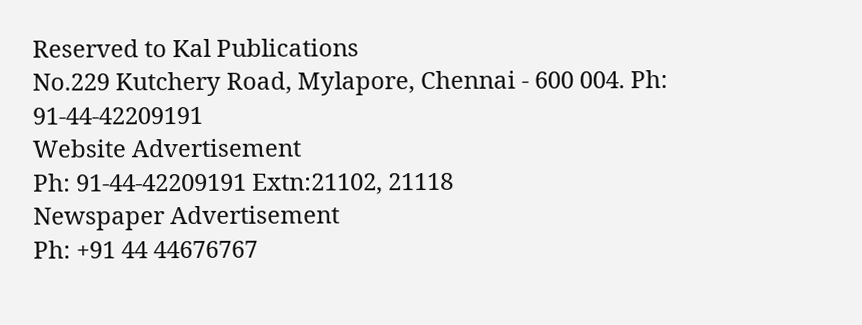Reserved to Kal Publications
No.229 Kutchery Road, Mylapore, Chennai - 600 004. Ph: 91-44-42209191
Website Advertisement
Ph: 91-44-42209191 Extn:21102, 21118
Newspaper Advertisement
Ph: +91 44 44676767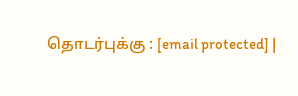தொடர்புக்கு : [email protected] |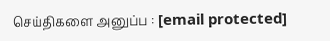செய்திகளை அனுப்ப : [email protected]